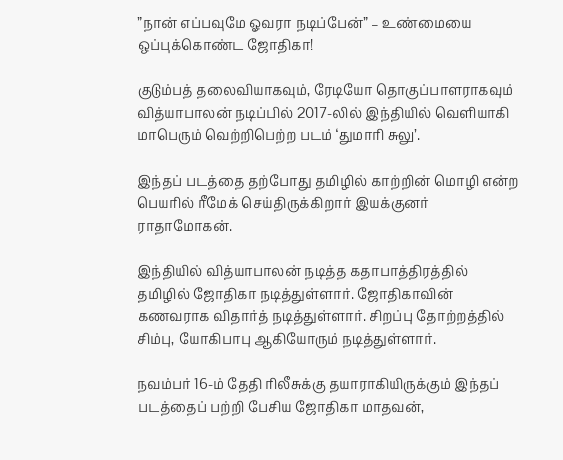”நான் எப்பவுமே ஓவரா நடிப்பேன்” – உண்மையை ஒப்புக்கொண்ட ஜோதிகா!

குடும்பத் தலைவியாகவும், ரேடியோ தொகுப்பாளராகவும் வித்யாபாலன் நடிப்பில் 2017-லில் இந்தியில் வெளியாகி மாபெரும் வெற்றிபெற்ற படம் ‘துமாரி சுலு’.

இந்தப் படத்தை தற்போது தமிழில் காற்றின் மொழி என்ற பெயரில் ரீமேக் செய்திருக்கிறார் இயக்குனர் ராதாமோகன்.

இந்தியில் வித்யாபாலன் நடித்த கதாபாத்திரத்தில் தமிழில் ஜோதிகா நடித்துள்ளார். ஜோதிகாவின் கணவராக விதார்த் நடித்துள்ளார். சிறப்பு தோற்றத்தில் சிம்பு, யோகிபாபு ஆகியோரும் நடித்துள்ளார்.

நவம்பர் 16-ம் தேதி ரிலீசுக்கு தயாராகியிருக்கும் இந்தப் படத்தைப் பற்றி பேசிய ஜோதிகா மாதவன்,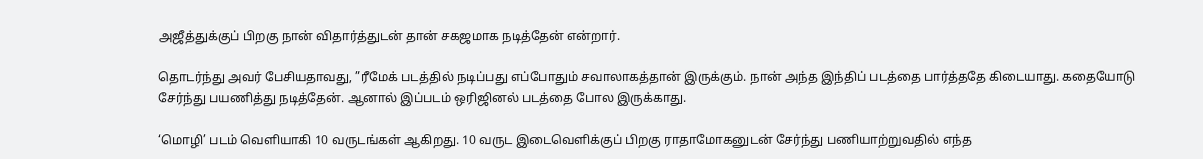அஜீத்துக்குப் பிறகு நான் விதார்த்துடன் தான் சகஜமாக நடித்தேன் என்றார்.

தொடர்ந்து அவர் பேசியதாவது, ”ரீமேக் படத்தில் நடிப்பது எப்போதும் சவாலாகத்தான் இருக்கும். நான் அந்த இந்திப் படத்தை பார்த்ததே கிடையாது. கதையோடு சேர்ந்து பயணித்து நடித்தேன். ஆனால் இப்படம் ஒரிஜினல் படத்தை போல இருக்காது.

‘மொழி’ படம் வெளியாகி 10 வருடங்கள் ஆகிறது. 10 வருட இடைவெளிக்குப் பிறகு ராதாமோகனுடன் சேர்ந்து பணியாற்றுவதில் எந்த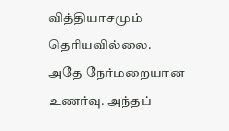வித்தியாசமும் தெரியவில்லை. அதே நேர்மறையான உணர்வு. அந்தப்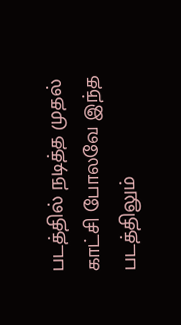படத்தில் நடித்த முதல் காட்சி போலவே இந்த படத்திலும்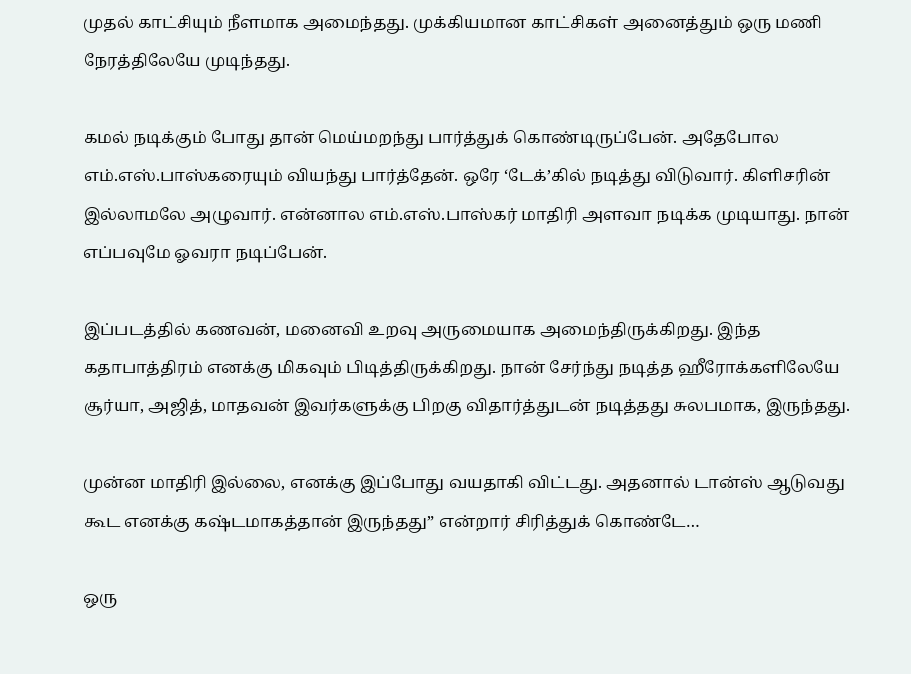முதல் காட்சியும் நீளமாக அமைந்தது. முக்கியமான காட்சிகள் அனைத்தும் ஒரு மணி நேரத்திலேயே முடிந்தது.

கமல் நடிக்கும் போது தான் மெய்மறந்து பார்த்துக் கொண்டிருப்பேன். அதேபோல எம்.எஸ்.பாஸ்கரையும் வியந்து பார்த்தேன். ஒரே ‘டேக்’கில் நடித்து விடுவார். கிளிசரின் இல்லாமலே அழுவார். என்னால எம்.எஸ்.பாஸ்கர் மாதிரி அளவா நடிக்க முடியாது. நான் எப்பவுமே ஓவரா நடிப்பேன்.

இப்படத்தில் கணவன், மனைவி உறவு அருமையாக அமைந்திருக்கிறது. இந்த கதாபாத்திரம் எனக்கு மிகவும் பிடித்திருக்கிறது. நான் சேர்ந்து நடித்த ஹீரோக்களிலேயே சூர்யா, அஜித், மாதவன் இவர்களுக்கு பிறகு விதார்த்துடன் நடித்தது சுலபமாக, இருந்தது.

முன்ன மாதிரி இல்லை, எனக்கு இப்போது வயதாகி விட்டது. அதனால் டான்ஸ் ஆடுவது கூட எனக்கு கஷ்டமாகத்தான் இருந்தது” என்றார் சிரித்துக் கொண்டே…

ஒரு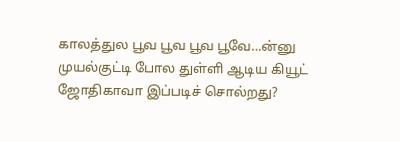காலத்துல பூவ பூவ பூவ பூவே…ன்னு முயல்குட்டி போல துள்ளி ஆடிய கியூட் ஜோதிகாவா இப்படிச் சொல்றது?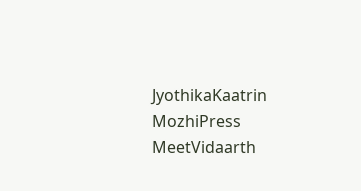JyothikaKaatrin MozhiPress MeetVidaarth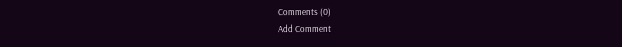Comments (0)
Add Comment